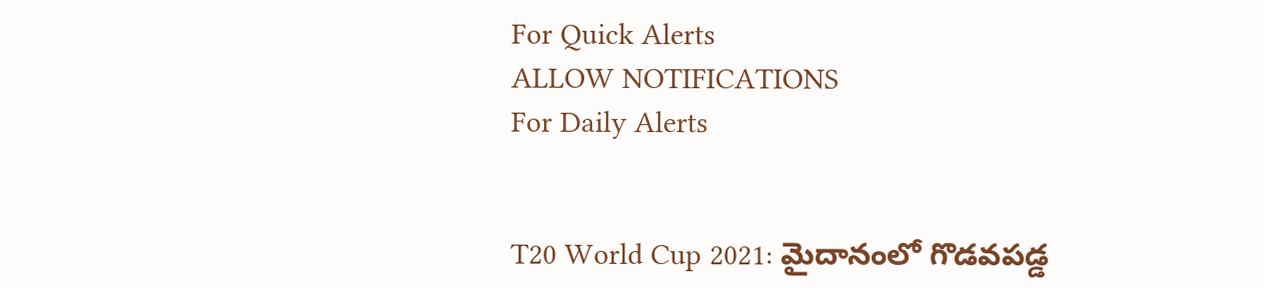For Quick Alerts
ALLOW NOTIFICATIONS
For Daily Alerts


T20 World Cup 2021: మైదానంలో గొడవపడ్డ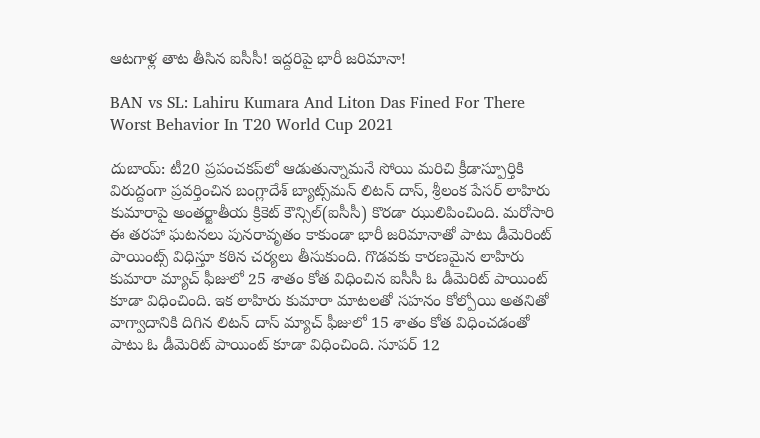ఆటగాళ్ల తాట తీసిన ఐసీసీ! ఇద్దరిపై భారీ జరిమానా!

BAN vs SL: Lahiru Kumara And Liton Das Fined For There Worst Behavior In T20 World Cup 2021

దుబాయ్: టీ20 ప్రపంచకప్‌లో ఆడుతున్నామనే సోయి మరిచి క్రీడాస్పూర్తికి విరుద్దంగా ప్రవర్తించిన బంగ్లాదేశ్ బ్యాట్స్‌మన్ లిటన్ దాస్, శ్రీలంక పేసర్ లాహిరు కుమారాపై అంతర్జాతీయ క్రికెట్ కౌన్సిల్(ఐసీసీ) కొరడా ఝులిపించింది. మరోసారి ఈ తరహా ఘటనలు పునరావృతం కాకుండా భారీ జరిమానాతో పాటు డీమెరింట్ పాయింట్స్ విధిస్తూ కఠిన చర్యలు తీసుకుంది. గొడవకు కారణమైన లాహిరు కుమారా మ్యాచ్ ఫీజులో 25 శాతం కోత విధించిన ఐసీసీ ఓ డీమెరిట్ పాయింట్ కూడా విధించింది. ఇక లాహిరు కుమారా మాటలతో సహనం కోల్పోయి అతనితో వాగ్వాదానికి దిగిన లిటన్ దాస్‌ మ్యాచ్‌ ఫీజులో 15 శాతం కోత విధించడంతో పాటు ఓ డీమెరిట్ పాయింట్ కూడా విధించింది. సూపర్ 12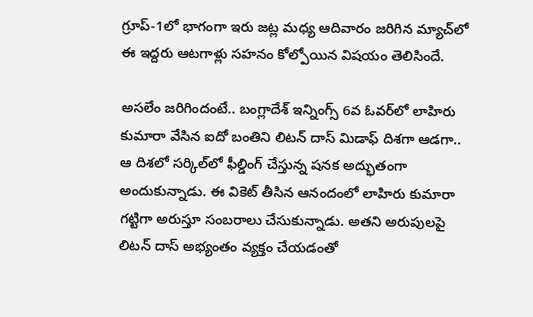గ్రూప్-1లో భాగంగా ఇరు జట్ల మధ్య ఆదివారం జరిగిన మ్యాచ్‌లో ఈ ఇద్దరు ఆటగాళ్లు సహనం కోల్పోయిన విషయం తెలిసిందే.

అసలేం జరిగిందంటే.. బంగ్లాదేశ్ ఇన్నింగ్స్ 6వ ఓవర్‌లో లాహిరు కుమారా వేసిన ఐదో బంతిని లిటన్ దాస్ మిడాఫ్ దిశగా ఆడగా.. ఆ దిశలో సర్కిల్‌లో ఫీల్డింగ్ చేస్తున్న షనక అద్భుతంగా అందుకున్నాడు. ఈ వికెట్ తీసిన ఆనందంలో లాహిరు కుమారా గట్టిగా అరుస్తూ సంబరాలు చేసుకున్నాడు. అతని అరుపులపై లిటన్ దాస్ అభ్యంతం వ్యక్తం చేయడంతో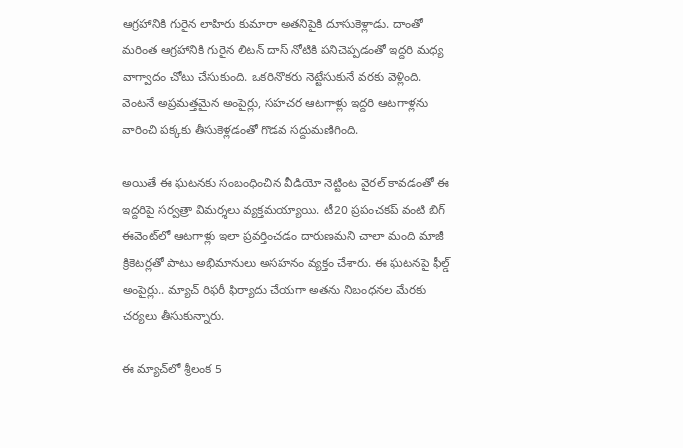ఆగ్రహానికి గురైన లాహిరు కుమారా అతనిపైకి దూసుకెళ్లాడు. దాంతో మరింత ఆగ్రహానికి గురైన లిటన్ దాస్ నోటికి పనిచెప్పడంతో ఇద్దరి మధ్య వాగ్వాదం చోటు చేసుకుంది. ఒకరినొకరు నెట్టేసుకునే వరకు వెళ్లింది. వెంటనే అప్రమత్తమైన అంపైర్లు, సహచర ఆటగాళ్లు ఇద్దరి ఆటగాళ్లను వారించి పక్కకు తీసుకెళ్లడంతో గొడవ సద్దుమణిగింది.

అయితే ఈ ఘటనకు సంబంధించిన వీడియో నెట్టింట వైరల్ కావడంతో ఈ ఇద్దరిపై సర్వత్రా విమర్శలు వ్యక్తమయ్యాయి. టీ20 ప్రపంచకప్ వంటి బిగ్ ఈవెంట్‌లో ఆటగాళ్లు ఇలా ప్రవర్తించడం దారుణమని చాలా మంది మాజీ క్రికెటర్లతో పాటు అభిమానులు అసహనం వ్యక్తం చేశారు. ఈ ఘటనపై ఫీల్డ్ అంపైర్లు.. మ్యాచ్ రిఫరీ ఫిర్యాదు చేయగా అతను నిబంధనల మేరకు చర్యలు తీసుకున్నారు.

ఈ మ్యాచ్‌లో శ్రీలంక 5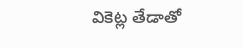వికెట్ల తేడాతో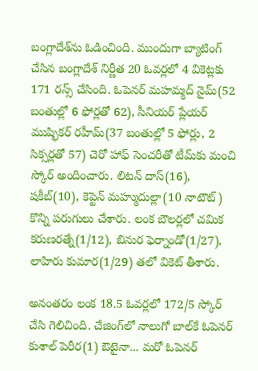బంగ్లాదేశ్‌ను ఓడించింది. ముందుగా బ్యాటింగ్ చేసిన బంగ్లాదేశ్ నిర్ణీత 20 ఓవర్లలో 4 వికెట్లకు 171 రన్స్ చేసింది. ఓపెనర్ మహమ్మద్ నైమ్(52 బంతుల్లో 6 ఫోర్లతో 62), సీనియర్ ప్లేయర్ ముష్ఫికర్ రహీమ్(37 బంతుల్లో 5 ఫోర్లు, 2 సిక్సర్లతో 57) చెరో హాఫ్ సెంచరీతో టీమ్‌కు మంచి స్కోర్ అందించారు. లిటన్ దాస్(16), షకీబ్(10), కెప్టెన్ మహ్ముదుల్లా(10 నాటౌట్) కొన్ని పరుగులు చేశారు. లంక బౌలర్లలో చమిక కరుణరత్నే(1/12), బినుర ఫెర్నాండో(1/27), లాహిరు కుమార(1/29) తలో వికెట్ తీశారు.

అనంతరం లంక 18.5 ఓవర్లలో 172/5 స్కోర్ చేసి గెలిచింది. చేజింగ్‌లో నాలుగో బాల్‌కే ఓపెనర్ కుశాల్ పెరీర(1) ఔటైనా... మరో ఓపెనర్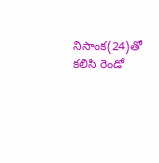నిసాంక(24)తో కలిసి రెండో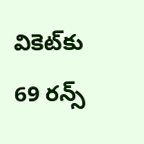వికెట్‌కు 69 రన్స్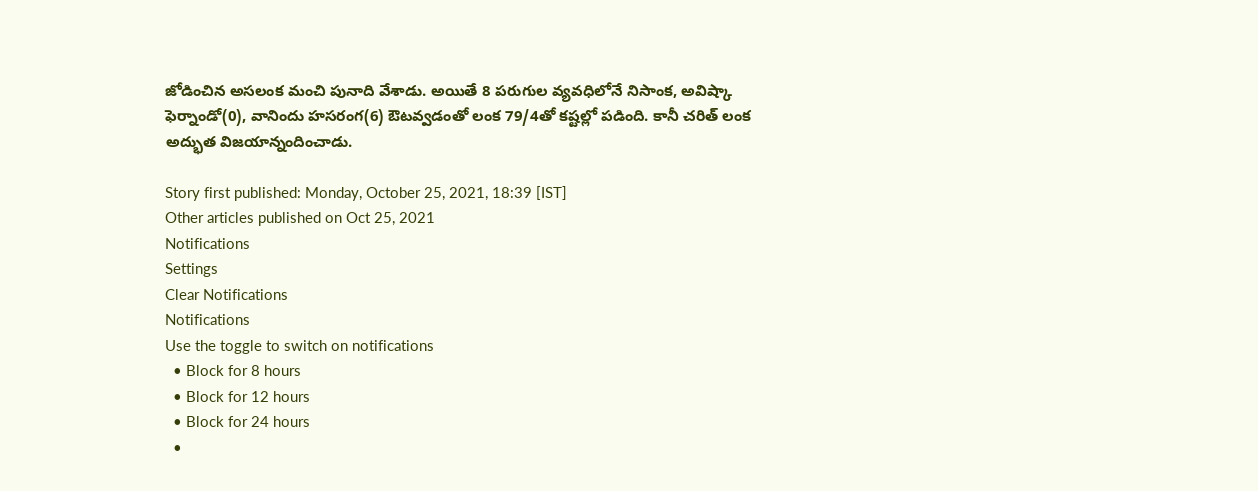జోడించిన అసలంక మంచి పునాది వేశాడు. అయితే 8 పరుగుల వ్యవధిలోనే నిసాంక, అవిష్కా ఫెర్నాండో(0), వానిందు హసరంగ(6) ఔటవ్వడంతో లంక 79/4తో కష్టల్లో పడింది. కానీ చరిత్ లంక అద్భుత విజయాన్నందించాడు.

Story first published: Monday, October 25, 2021, 18:39 [IST]
Other articles published on Oct 25, 2021
Notifications
Settings
Clear Notifications
Notifications
Use the toggle to switch on notifications
  • Block for 8 hours
  • Block for 12 hours
  • Block for 24 hours
  •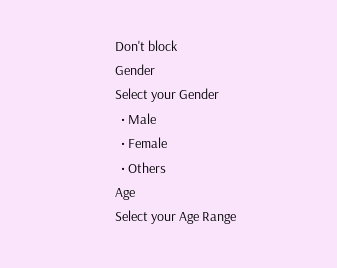Don't block
Gender
Select your Gender
  • Male
  • Female
  • Others
Age
Select your Age Range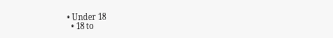• Under 18
  • 18 to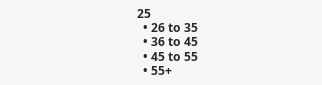25
  • 26 to 35
  • 36 to 45
  • 45 to 55
  • 55+